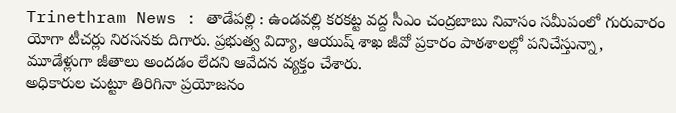Trinethram News : తాడేపల్లి : ఉండవల్లి కరకట్ట వద్ద సీఎం చంద్రబాబు నివాసం సమీపంలో గురువారం యోగా టీచర్లు నిరసనకు దిగారు. ప్రభుత్వ విద్యా, ఆయుష్ శాఖ జీవో ప్రకారం పాఠశాలల్లో పనిచేస్తున్నా, మూడేళ్లుగా జీతాలు అందడం లేదని ఆవేదన వ్యక్తం చేశారు.
అధికారుల చుట్టూ తిరిగినా ప్రయోజనం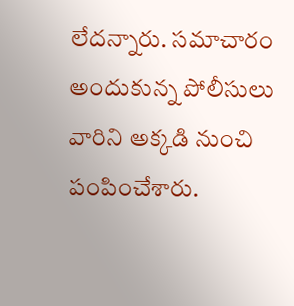లేదన్నారు. సమాచారం అందుకున్న పోలీసులు వారిని అక్కడి నుంచి పంపించేశారు.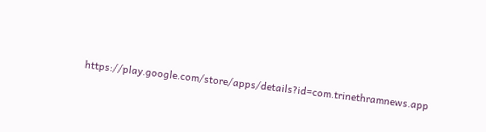https://play.google.com/store/apps/details?id=com.trinethramnews.app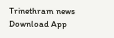Trinethram news
Download App